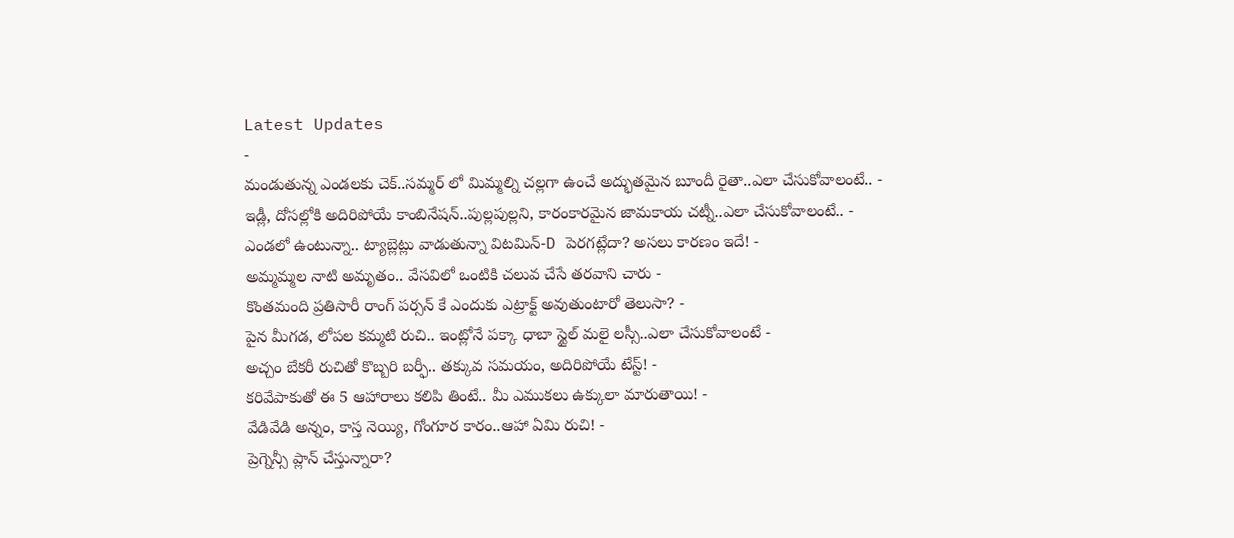Latest Updates
-
మండుతున్న ఎండలకు చెక్..సమ్మర్ లో మిమ్మల్ని చల్లగా ఉంచే అద్భుతమైన బూందీ రైతా..ఎలా చేసుకోవాలంటే.. -
ఇడ్లీ, దోసల్లోకి అదిరిపోయే కాంబినేషన్..పుల్లపుల్లని, కారంకారమైన జామకాయ చట్నీ..ఎలా చేసుకోవాలంటే.. -
ఎండలో ఉంటున్నా.. ట్యాబ్లెట్లు వాడుతున్నా విటమిన్-D పెరగట్లేదా? అసలు కారణం ఇదే! -
అమ్మమ్మల నాటి అమృతం.. వేసవిలో ఒంటికి చలువ చేసే తరవాని చారు -
కొంతమంది ప్రతిసారీ రాంగ్ పర్సన్ కే ఎందుకు ఎట్రాక్ట్ అవుతుంటారో తెలుసా? -
పైన మీగడ, లోపల కమ్మటి రుచి.. ఇంట్లోనే పక్కా ధాబా స్టైల్ మలై లస్సీ..ఎలా చేసుకోవాలంటే -
అచ్చం బేకరీ రుచితో కొబ్బరి బర్ఫీ.. తక్కువ సమయం, అదిరిపోయే టేస్ట్! -
కరివేపాకుతో ఈ 5 ఆహారాలు కలిపి తింటే.. మీ ఎముకలు ఉక్కులా మారుతాయి! -
వేడివేడి అన్నం, కాస్త నెయ్యి, గోంగూర కారం..ఆహా ఏమి రుచి! -
ప్రెగ్నెన్సీ ప్లాన్ చేస్తున్నారా?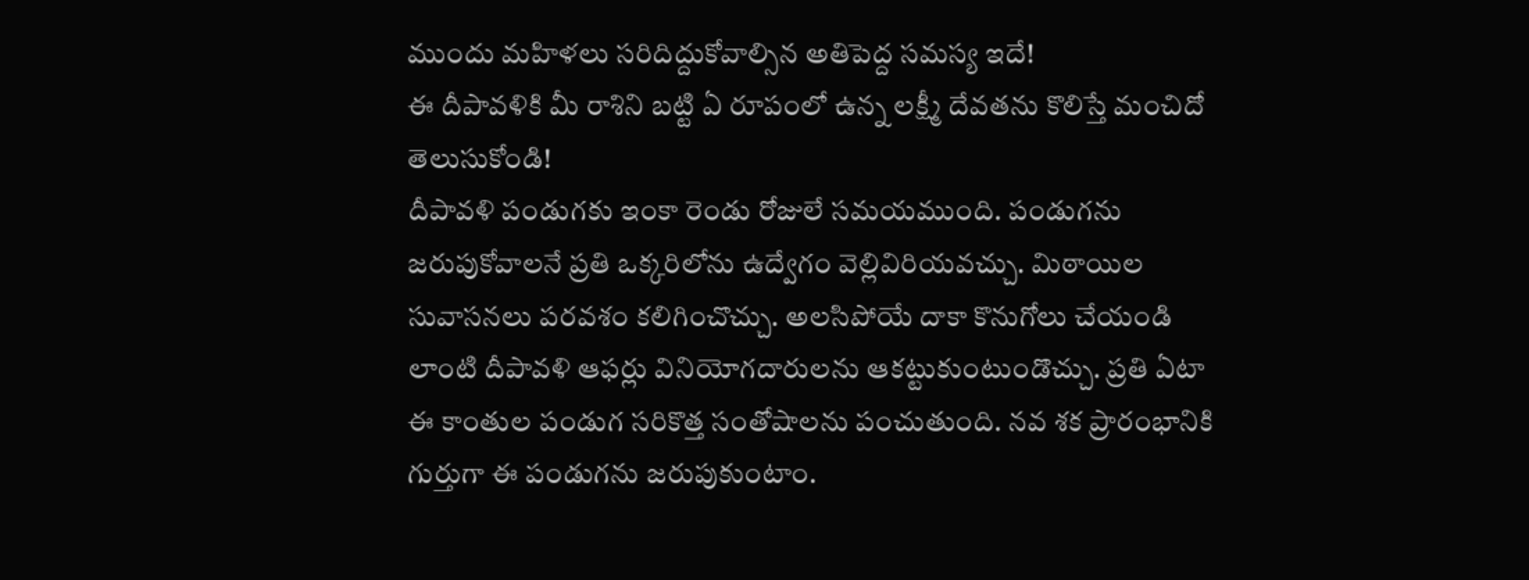ముందు మహిళలు సరిదిద్దుకోవాల్సిన అతిపెద్ద సమస్య ఇదే!
ఈ దీపావళికి మీ రాశిని బట్టి ఏ రూపంలో ఉన్న లక్ష్మీ దేవతను కొలిస్తే మంచిదో తెలుసుకోండి!
దీపావళి పండుగకు ఇంకా రెండు రోజులే సమయముంది. పండుగను జరుపుకోవాలనే ప్రతి ఒక్కరిలోను ఉద్వేగం వెల్లివిరియవచ్చు. మిఠాయిల సువాసనలు పరవశం కలిగించొచ్చు. అలసిపోయే దాకా కొనుగోలు చేయండి లాంటి దీపావళి ఆఫర్లు వినియోగదారులను ఆకట్టుకుంటుండొచ్చు. ప్రతి ఏటా ఈ కాంతుల పండుగ సరికొత్త సంతోషాలను పంచుతుంది. నవ శక ప్రారంభానికి గుర్తుగా ఈ పండుగను జరుపుకుంటాం.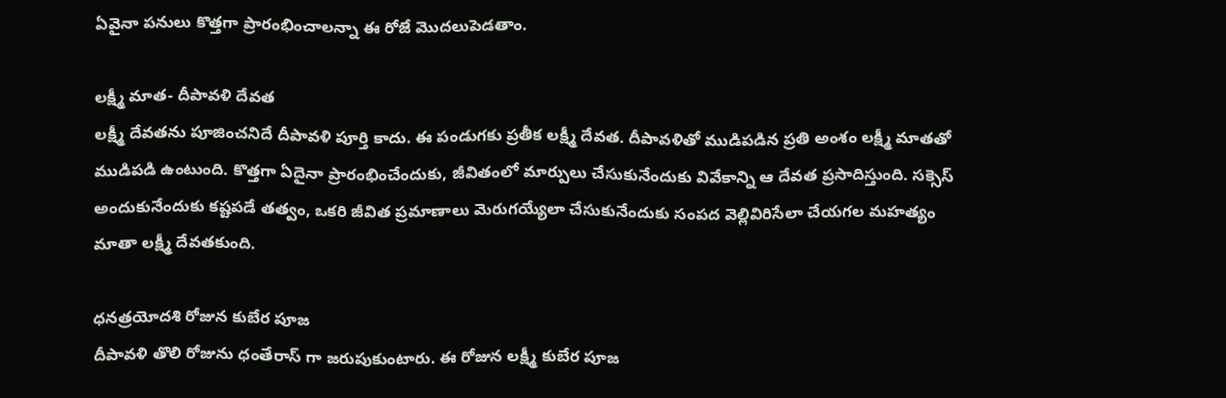ఏవైనా పనులు కొత్తగా ప్రారంభించాలన్నా ఈ రోజే మొదలుపెడతాం.

లక్ష్మీ మాత- దీపావళి దేవత
లక్ష్మీ దేవతను పూజించనిదే దీపావళి పూర్తి కాదు. ఈ పండుగకు ప్రతీక లక్ష్మీ దేవత. దీపావళితో ముడిపడిన ప్రతి అంశం లక్ష్మీ మాతతో ముడిపడి ఉంటుంది. కొత్తగా ఏదైనా ప్రారంభించేందుకు, జీవితంలో మార్పులు చేసుకునేందుకు వివేకాన్ని ఆ దేవత ప్రసాదిస్తుంది. సక్సెస్ అందుకునేందుకు కష్టపడే తత్వం, ఒకరి జీవిత ప్రమాణాలు మెరుగయ్యేలా చేసుకునేందుకు సంపద వెల్లివిరిసేలా చేయగల మహత్యం మాతా లక్ష్మీ దేవతకుంది.

ధనత్రయోదశి రోజున కుబేర పూజ
దీపావళి తొలి రోజును ధంతేరాస్ గా జరుపుకుంటారు. ఈ రోజున లక్ష్మీ కుబేర పూజ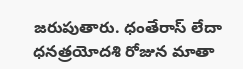జరుపుతారు. ధంతేరాస్ లేదా ధనత్రయోదశి రోజున మాతా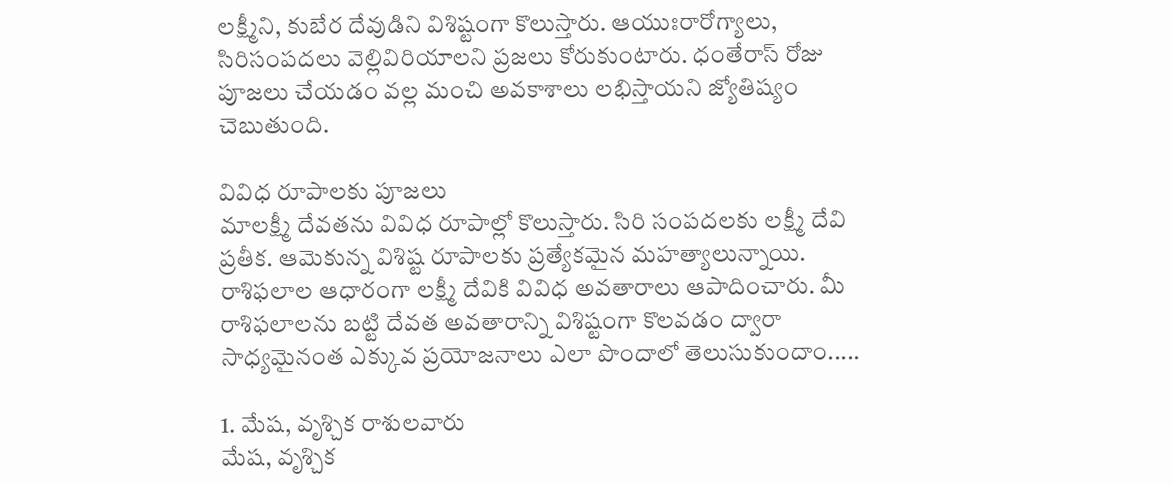లక్ష్మీని, కుబేర దేవుడిని విశిష్టంగా కొలుస్తారు. ఆయుఃరారోగ్యాలు, సిరిసంపదలు వెల్లివిరియాలని ప్రజలు కోరుకుంటారు. ధంతేరాస్ రోజు పూజలు చేయడం వల్ల మంచి అవకాశాలు లభిస్తాయని జ్యోతిష్యం చెబుతుంది.

వివిధ రూపాలకు పూజలు
మాలక్ష్మీ దేవతను వివిధ రూపాల్లో కొలుస్తారు. సిరి సంపదలకు లక్ష్మీ దేవి ప్రతీక. ఆమెకున్న విశిష్ట రూపాలకు ప్రత్యేకమైన మహత్యాలున్నాయి. రాశిఫలాల ఆధారంగా లక్ష్మీ దేవికి వివిధ అవతారాలు ఆపాదించారు. మీ రాశిఫలాలను బట్టి దేవత అవతారాన్ని విశిష్టంగా కొలవడం ద్వారా సాధ్యమైనంత ఎక్కువ ప్రయోజనాలు ఎలా పొందాలో తెలుసుకుందాం.....

1. మేష, వృశ్చిక రాశులవారు
మేష, వృశ్చిక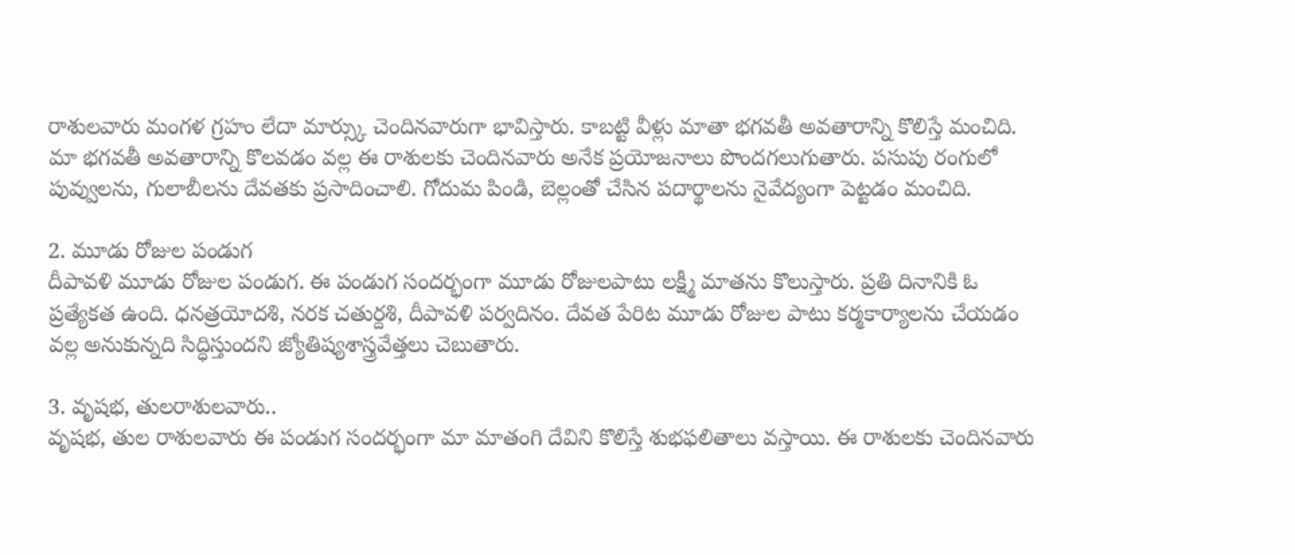రాశులవారు మంగళ గ్రహం లేదా మార్స్కు చెందినవారుగా భావిస్తారు. కాబట్టి వీళ్లు మాతా భగవతీ అవతారాన్ని కొలిస్తే మంచిది. మా భగవతీ అవతారాన్ని కొలవడం వల్ల ఈ రాశులకు చెందినవారు అనేక ప్రయోజనాలు పొందగలుగుతారు. పసుపు రంగులో పువ్వులను, గులాబీలను దేవతకు ప్రసాదించాలి. గోదుమ పిండి, బెల్లంతో చేసిన పదార్థాలను నైవేద్యంగా పెట్టడం మంచిది.

2. మూడు రోజుల పండుగ
దీపావళి మూడు రోజుల పండుగ. ఈ పండుగ సందర్భంగా మూడు రోజులపాటు లక్ష్మీ మాతను కొలుస్తారు. ప్రతి దినానికి ఓ ప్రత్యేకత ఉంది. ధనత్రయోదశి, నరక చతుర్దశి, దీపావళి పర్వదినం. దేవత పేరిట మూడు రోజుల పాటు కర్మకార్యాలను చేయడం వల్ల అనుకున్నది సిద్ధిస్తుందని జ్యోతిష్యశాస్త్రవేత్తలు చెబుతారు.

3. వృషభ, తులరాశులవారు..
వృషభ, తుల రాశులవారు ఈ పండుగ సందర్భంగా మా మాతంగి దేవిని కొలిస్తే శుభఫలితాలు వస్తాయి. ఈ రాశులకు చెందినవారు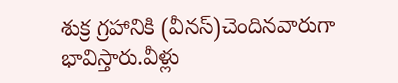శుక్ర గ్రహానికి (వీనస్)చెందినవారుగా భావిస్తారు.వీళ్లు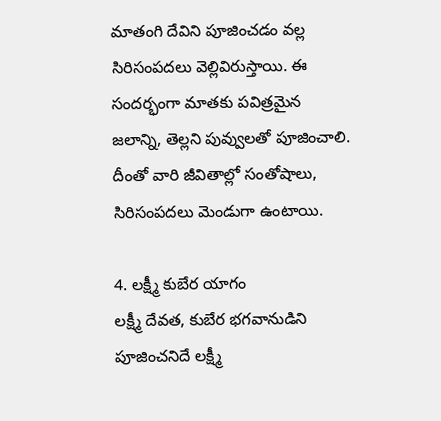మాతంగి దేవిని పూజించడం వల్ల సిరిసంపదలు వెల్లివిరుస్తాయి. ఈ సందర్భంగా మాతకు పవిత్రమైన జలాన్ని, తెల్లని పువ్వులతో పూజించాలి. దీంతో వారి జీవితాల్లో సంతోషాలు, సిరిసంపదలు మెండుగా ఉంటాయి.

4. లక్ష్మీ కుబేర యాగం
లక్ష్మీ దేవత, కుబేర భగవానుడిని పూజించనిదే లక్ష్మీ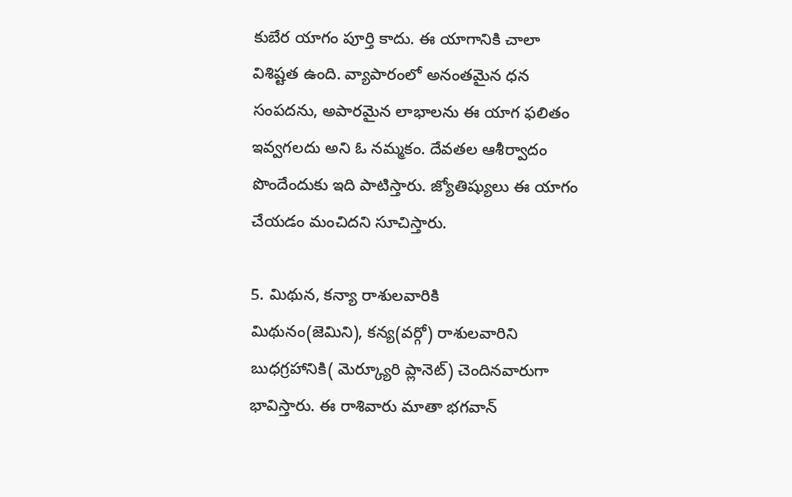కుబేర యాగం పూర్తి కాదు. ఈ యాగానికి చాలా విశిష్టత ఉంది. వ్యాపారంలో అనంతమైన ధన సంపదను, అపారమైన లాభాలను ఈ యాగ ఫలితం ఇవ్వగలదు అని ఓ నమ్మకం. దేవతల ఆశీర్వాదం పొందేందుకు ఇది పాటిస్తారు. జ్యోతిష్యులు ఈ యాగం చేయడం మంచిదని సూచిస్తారు.

5. మిథున, కన్యా రాశులవారికి
మిథునం(జెమిని), కన్య(వర్గో) రాశులవారిని బుధగ్రహానికి( మెర్క్యూరి ప్లానెట్) చెందినవారుగా భావిస్తారు. ఈ రాశివారు మాతా భగవాన్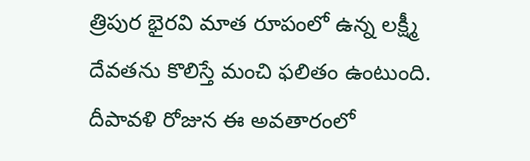త్రిపుర భైరవి మాత రూపంలో ఉన్న లక్ష్మీ దేవతను కొలిస్తే మంచి ఫలితం ఉంటుంది. దీపావళి రోజున ఈ అవతారంలో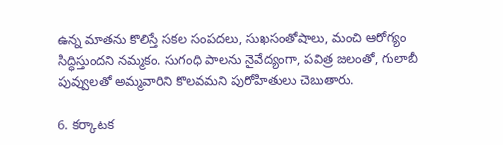ఉన్న మాతను కొలిస్తే సకల సంపదలు, సుఖసంతోషాలు, మంచి ఆరోగ్యం సిద్ధిస్తుందని నమ్మకం. సుగంధి పాలను నైవేద్యంగా, పవిత్ర జలంతో, గులాబీ పువ్వులతో అమ్మవారిని కొలవమని పురోహితులు చెబుతారు.

6. కర్కాటక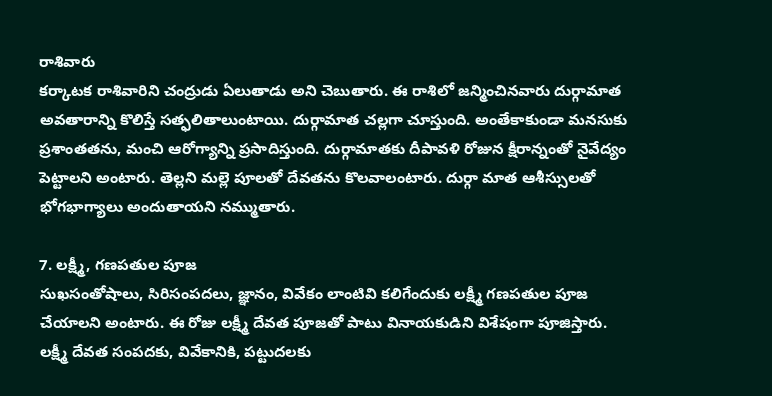రాశివారు
కర్కాటక రాశివారిని చంద్రుడు ఏలుతాడు అని చెబుతారు. ఈ రాశిలో జన్మించినవారు దుర్గామాత అవతారాన్ని కొలిస్తే సత్ఫలితాలుంటాయి. దుర్గామాత చల్లగా చూస్తుంది. అంతేకాకుండా మనసుకు ప్రశాంతతను, మంచి ఆరోగ్యాన్ని ప్రసాదిస్తుంది. దుర్గామాతకు దీపావళి రోజున క్షీరాన్నంతో నైవేద్యం పెట్టాలని అంటారు. తెల్లని మల్లె పూలతో దేవతను కొలవాలంటారు. దుర్గా మాత ఆశీస్సులతో భోగభాగ్యాలు అందుతాయని నమ్ముతారు.

7. లక్ష్మీ, గణపతుల పూజ
సుఖసంతోషాలు, సిరిసంపదలు, జ్ఞానం, వివేకం లాంటివి కలిగేందుకు లక్ష్మీ గణపతుల పూజ చేయాలని అంటారు. ఈ రోజు లక్ష్మీ దేవత పూజతో పాటు వినాయకుడిని విశేషంగా పూజిస్తారు. లక్ష్మీ దేవత సంపదకు, వివేకానికి, పట్టుదలకు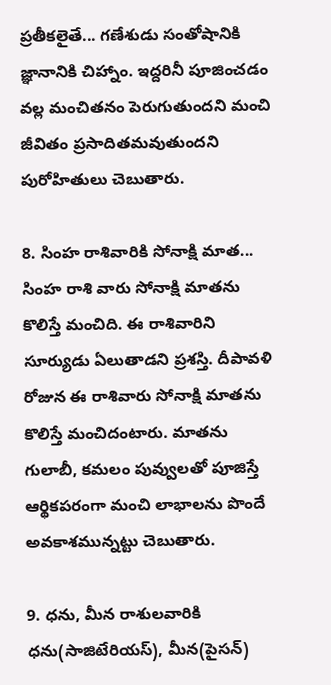ప్రతీకలైతే... గణేశుడు సంతోషానికి జ్ఞానానికి చిహ్నాం. ఇద్దరినీ పూజించడం వల్ల మంచితనం పెరుగుతుందని మంచి జీవితం ప్రసాదితమవుతుందని పురోహితులు చెబుతారు.

8. సింహ రాశివారికి సోనాక్షి మాత...
సింహ రాశి వారు సోనాక్షి మాతను కొలిస్తే మంచిది. ఈ రాశివారిని సూర్యుడు ఏలుతాడని ప్రశస్తి. దీపావళి రోజున ఈ రాశివారు సోనాక్షి మాతను కొలిస్తే మంచిదంటారు. మాతను గులాబీ, కమలం పువ్వులతో పూజిస్తే ఆర్థికపరంగా మంచి లాభాలను పొందే అవకాశమున్నట్టు చెబుతారు.

9. ధను, మీన రాశులవారికి
ధను(సాజిటేరియస్), మీన(పైసన్)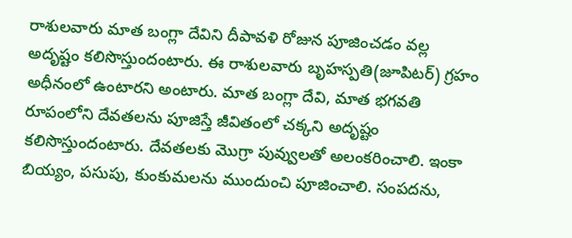రాశులవారు మాత బంగ్లా దేవిని దీపావళి రోజున పూజించడం వల్ల అదృష్టం కలిసొస్తుందంటారు. ఈ రాశులవారు బృహస్పతి(జూపిటర్) గ్రహం అధీనంలో ఉంటారని అంటారు. మాత బంగ్లా దేవి, మాత భగవతి రూపంలోని దేవతలను పూజిస్తే జీవితంలో చక్కని అదృష్టం కలిసొస్తుందంటారు. దేవతలకు మొగ్రా పువ్వులతో అలంకరించాలి. ఇంకా బియ్యం, పసుపు, కుంకుమలను ముందుంచి పూజించాలి. సంపదను,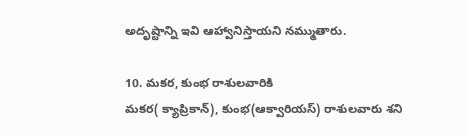అదృష్టాన్ని ఇవి ఆహ్వానిస్తాయని నమ్ముతారు.

10. మకర, కుంభ రాశులవారికి
మకర( క్యాప్రికాన్), కుంభ(ఆక్వారియస్) రాశులవారు శని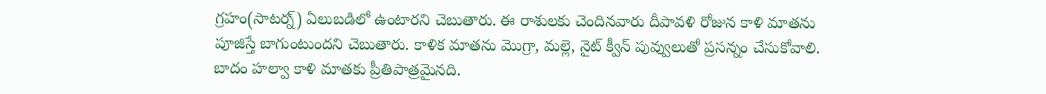గ్రహం(సాటర్న్) ఏలుబడిలో ఉంటారని చెబుతారు. ఈ రాశులకు చెందినవారు దీపావళి రోజున కాళి మాతను పూజిస్తే బాగుంటుందని చెబుతారు. కాళిక మాతను మొగ్రా, మల్లె, నైట్ క్వీన్ పువ్వులుతో ప్రసన్నం చేసుకోవాలి. బాదం హల్వా కాళి మాతకు ప్రీతిపాత్రమైనది.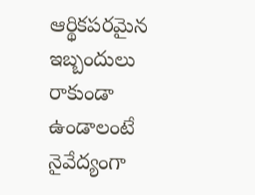ఆర్థికపరమైన ఇబ్బందులు రాకుండా ఉండాలంటే నైవేద్యంగా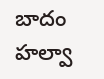బాదం హల్వా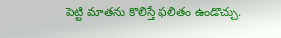పెట్టి మాతను కొలిస్తే ఫలితం ఉండొచ్చు.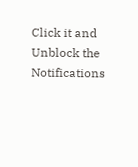Click it and Unblock the Notifications